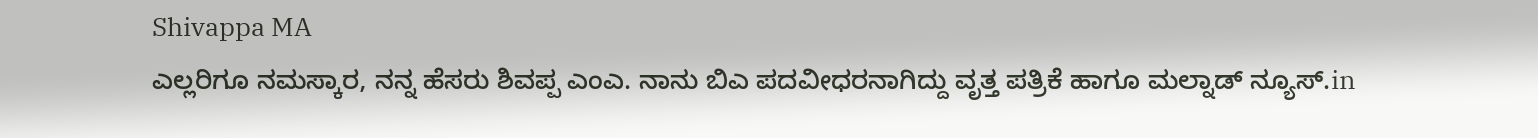Shivappa MA
ಎಲ್ಲರಿಗೂ ನಮಸ್ಕಾರ, ನನ್ನ ಹೆಸರು ಶಿವಪ್ಪ ಎಂಎ. ನಾನು ಬಿಎ ಪದವೀಧರನಾಗಿದ್ದು ವೃತ್ತ ಪತ್ರಿಕೆ ಹಾಗೂ ಮಲ್ನಾಡ್ ನ್ಯೂಸ್.in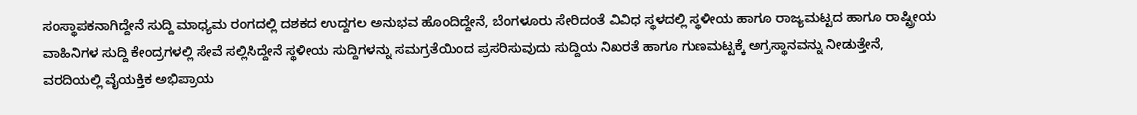ಸಂಸ್ಥಾಪಕನಾಗಿದ್ದೇನೆ ಸುದ್ದಿ ಮಾಧ್ಯಮ ರಂಗದಲ್ಲಿ ದಶಕದ ಉದ್ದಗಲ ಅನುಭವ ಹೊಂದಿದ್ದೇನೆ, ಬೆಂಗಳೂರು ಸೇರಿದಂತೆ ವಿವಿಧ ಸ್ಥಳದಲ್ಲಿ ಸ್ಥಳೀಯ ಹಾಗೂ ರಾಜ್ಯಮಟ್ಟದ ಹಾಗೂ ರಾಷ್ಟ್ರೀಯ ವಾಹಿನಿಗಳ ಸುದ್ದಿ ಕೇಂದ್ರಗಳಲ್ಲಿ ಸೇವೆ ಸಲ್ಲಿಸಿದ್ದೇನೆ ಸ್ಥಳೀಯ ಸುದ್ದಿಗಳನ್ನು ಸಮಗ್ರತೆಯಿಂದ ಪ್ರಸರಿಸುವುದು ಸುದ್ದಿಯ ನಿಖರತೆ ಹಾಗೂ ಗುಣಮಟ್ಟಕ್ಕೆ ಅಗ್ರಸ್ಥಾನವನ್ನು ನೀಡುತ್ತೇನೆ, ವರದಿಯಲ್ಲಿ ವೈಯಕ್ತಿಕ ಅಭಿಪ್ರಾಯ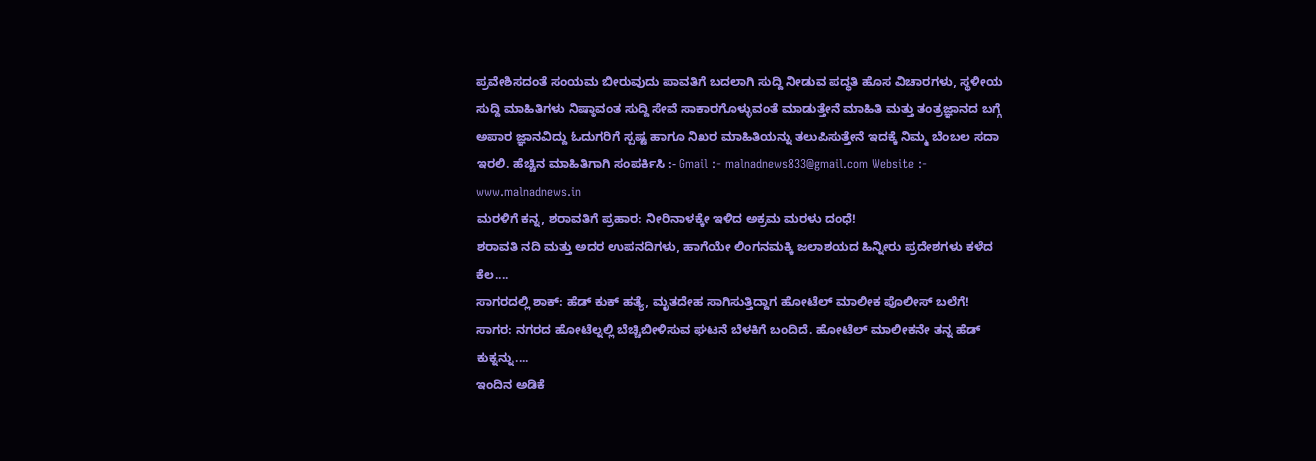ಪ್ರವೇಶಿಸದಂತೆ ಸಂಯಮ ಬೀರುವುದು ಪಾವತಿಗೆ ಬದಲಾಗಿ ಸುದ್ದಿ ನೀಡುವ ಪದ್ಧತಿ ಹೊಸ ವಿಚಾರಗಳು, ಸ್ಥಳೀಯ ಸುದ್ದಿ ಮಾಹಿತಿಗಳು ನಿಷ್ಠಾವಂತ ಸುದ್ದಿ ಸೇವೆ ಸಾಕಾರಗೊಳ್ಳುವಂತೆ ಮಾಡುತ್ತೇನೆ ಮಾಹಿತಿ ಮತ್ತು ತಂತ್ರಜ್ಞಾನದ ಬಗ್ಗೆ ಅಪಾರ ಜ್ಞಾನವಿದ್ದು ಓದುಗರಿಗೆ ಸ್ಪಷ್ಟ ಹಾಗೂ ನಿಖರ ಮಾಹಿತಿಯನ್ನು ತಲುಪಿಸುತ್ತೇನೆ ಇದಕ್ಕೆ ನಿಮ್ಮ ಬೆಂಬಲ ಸದಾ ಇರಲಿ. ಹೆಚ್ಚಿನ ಮಾಹಿತಿಗಾಗಿ ಸಂಪರ್ಕಿಸಿ :- Gmail :- malnadnews833@gmail.com Website :- www.malnadnews.in
ಮರಳಿಗೆ ಕನ್ನ, ಶರಾವತಿಗೆ ಪ್ರಹಾರ: ನೀರಿನಾಳಕ್ಕೇ ಇಳಿದ ಅಕ್ರಮ ಮರಳು ದಂಧೆ!
ಶರಾವತಿ ನದಿ ಮತ್ತು ಅದರ ಉಪನದಿಗಳು, ಹಾಗೆಯೇ ಲಿಂಗನಮಕ್ಕಿ ಜಲಾಶಯದ ಹಿನ್ನೀರು ಪ್ರದೇಶಗಳು ಕಳೆದ ಕೆಲ....
ಸಾಗರದಲ್ಲಿ ಶಾಕ್: ಹೆಡ್ ಕುಕ್ ಹತ್ಯೆ, ಮೃತದೇಹ ಸಾಗಿಸುತ್ತಿದ್ದಾಗ ಹೋಟೆಲ್ ಮಾಲೀಕ ಪೊಲೀಸ್ ಬಲೆಗೆ!
ಸಾಗರ: ನಗರದ ಹೋಟೆಲ್ನಲ್ಲಿ ಬೆಚ್ಚಿಬೀಳಿಸುವ ಘಟನೆ ಬೆಳಕಿಗೆ ಬಂದಿದೆ. ಹೋಟೆಲ್ ಮಾಲೀಕನೇ ತನ್ನ ಹೆಡ್ ಕುಕ್ನನ್ನು....
ಇಂದಿನ ಅಡಿಕೆ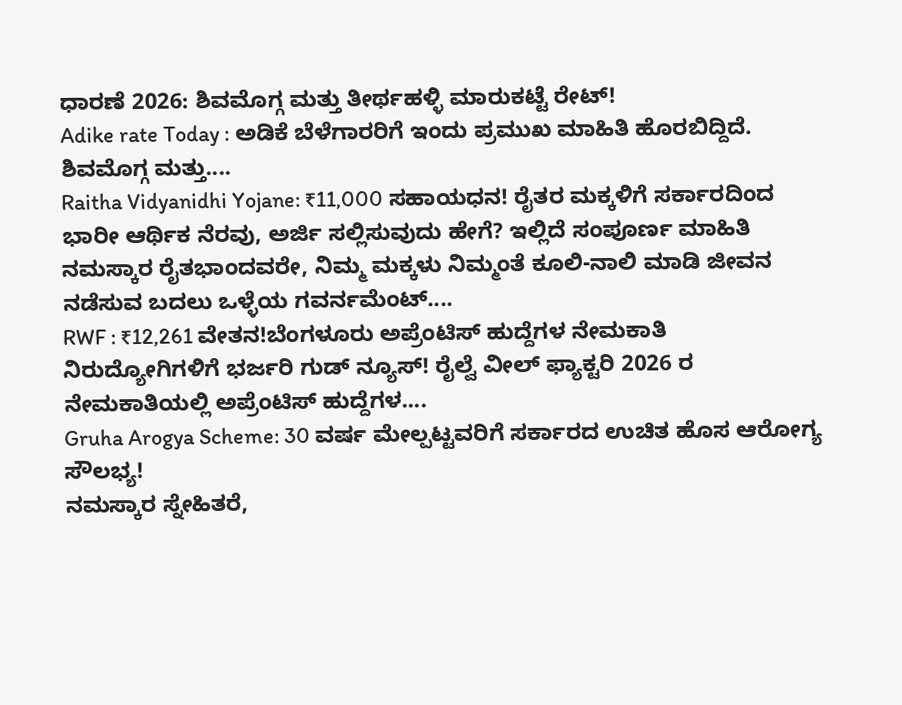ಧಾರಣೆ 2026: ಶಿವಮೊಗ್ಗ ಮತ್ತು ತೀರ್ಥಹಳ್ಳಿ ಮಾರುಕಟ್ಟೆ ರೇಟ್!
Adike rate Today : ಅಡಿಕೆ ಬೆಳೆಗಾರರಿಗೆ ಇಂದು ಪ್ರಮುಖ ಮಾಹಿತಿ ಹೊರಬಿದ್ದಿದೆ. ಶಿವಮೊಗ್ಗ ಮತ್ತು....
Raitha Vidyanidhi Yojane: ₹11,000 ಸಹಾಯಧನ! ರೈತರ ಮಕ್ಕಳಿಗೆ ಸರ್ಕಾರದಿಂದ ಭಾರೀ ಆರ್ಥಿಕ ನೆರವು, ಅರ್ಜಿ ಸಲ್ಲಿಸುವುದು ಹೇಗೆ? ಇಲ್ಲಿದೆ ಸಂಪೂರ್ಣ ಮಾಹಿತಿ
ನಮಸ್ಕಾರ ರೈತಭಾಂದವರೇ, ನಿಮ್ಮ ಮಕ್ಕಳು ನಿಮ್ಮಂತೆ ಕೂಲಿ-ನಾಲಿ ಮಾಡಿ ಜೀವನ ನಡೆಸುವ ಬದಲು ಒಳ್ಳೆಯ ಗವರ್ನಮೆಂಟ್....
RWF : ₹12,261 ವೇತನ!ಬೆಂಗಳೂರು ಅಪ್ರೆಂಟಿಸ್ ಹುದ್ದೆಗಳ ನೇಮಕಾತಿ
ನಿರುದ್ಯೋಗಿಗಳಿಗೆ ಭರ್ಜರಿ ಗುಡ್ ನ್ಯೂಸ್! ರೈಲ್ವೆ ವೀಲ್ ಫ್ಯಾಕ್ಟರಿ 2026 ರ ನೇಮಕಾತಿಯಲ್ಲಿ ಅಪ್ರೆಂಟಿಸ್ ಹುದ್ದೆಗಳ....
Gruha Arogya Scheme: 30 ವರ್ಷ ಮೇಲ್ಪಟ್ಟವರಿಗೆ ಸರ್ಕಾರದ ಉಚಿತ ಹೊಸ ಆರೋಗ್ಯ ಸೌಲಭ್ಯ!
ನಮಸ್ಕಾರ ಸ್ನೇಹಿತರೆ,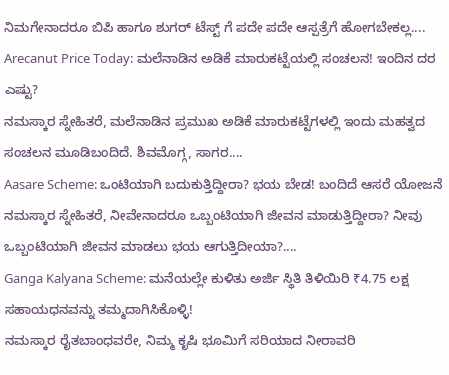ನಿಮಗೇನಾದರೂ ಬಿಪಿ ಹಾಗೂ ಶುಗರ್ ಟೆಸ್ಟ್ ಗೆ ಪದೇ ಪದೇ ಆಸ್ಪತ್ರೆಗೆ ಹೋಗಬೇಕಲ್ಲ....
Arecanut Price Today: ಮಲೆನಾಡಿನ ಅಡಿಕೆ ಮಾರುಕಟ್ಟೆಯಲ್ಲಿ ಸಂಚಲನ! ಇಂದಿನ ದರ ಎಷ್ಟು?
ನಮಸ್ಕಾರ ಸ್ನೇಹಿತರೆ, ಮಲೆನಾಡಿನ ಪ್ರಮುಖ ಅಡಿಕೆ ಮಾರುಕಟ್ಟೆಗಳಲ್ಲಿ ಇಂದು ಮಹತ್ವದ ಸಂಚಲನ ಮೂಡಿಬಂದಿದೆ. ಶಿವಮೊಗ್ಗ, ಸಾಗರ....
Aasare Scheme: ಒಂಟಿಯಾಗಿ ಬದುಕುತ್ತಿದ್ದೀರಾ? ಭಯ ಬೇಡ! ಬಂದಿದೆ ಆಸರೆ ಯೋಜನೆ
ನಮಸ್ಕಾರ ಸ್ನೇಹಿತರೆ, ನೀವೇನಾದರೂ ಒಬ್ಬಂಟಿಯಾಗಿ ಜೀವನ ಮಾಡುತ್ತಿದ್ದೀರಾ? ನೀವು ಒಬ್ಬಂಟಿಯಾಗಿ ಜೀವನ ಮಾಡಲು ಭಯ ಆಗುತ್ತಿದೀಯಾ?....
Ganga Kalyana Scheme: ಮನೆಯಲ್ಲೇ ಕುಳಿತು ಅರ್ಜಿ ಸ್ಥಿತಿ ತಿಳಿಯಿರಿ ₹4.75 ಲಕ್ಷ ಸಹಾಯಧನವನ್ನು ತಮ್ಮದಾಗಿಸಿಕೊಳ್ಳಿ!
ನಮಸ್ಕಾರ ರೈತಬಾಂಧವರೇ, ನಿಮ್ಮ ಕೃಷಿ ಭೂಮಿಗೆ ಸರಿಯಾದ ನೀರಾವರಿ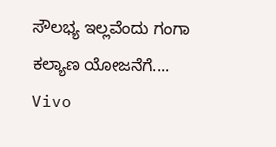ಸೌಲಭ್ಯ ಇಲ್ಲವೆಂದು ಗಂಗಾ ಕಲ್ಯಾಣ ಯೋಜನೆಗೆ....
Vivo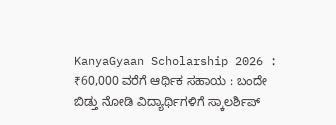KanyaGyaan Scholarship 2026 : ₹60,000 ವರೆಗೆ ಆರ್ಥಿಕ ಸಹಾಯ : ಬಂದೇ ಬಿಡ್ತು ನೋಡಿ ವಿದ್ಯಾರ್ಥಿಗಳಿಗೆ ಸ್ಕಾಲರ್ಶಿಪ್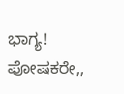ಭಾಗ್ಯ!
ಪೋಷಕರೇ,,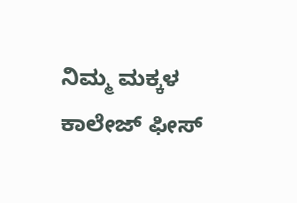ನಿಮ್ಮ ಮಕ್ಕಳ ಕಾಲೇಜ್ ಫೀಸ್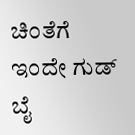ಚಿಂತೆಗೆ ಇಂದೇ ಗುಡ್ ಬೈ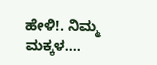ಹೇಳಿ!. ನಿಮ್ಮ ಮಕ್ಕಳ....